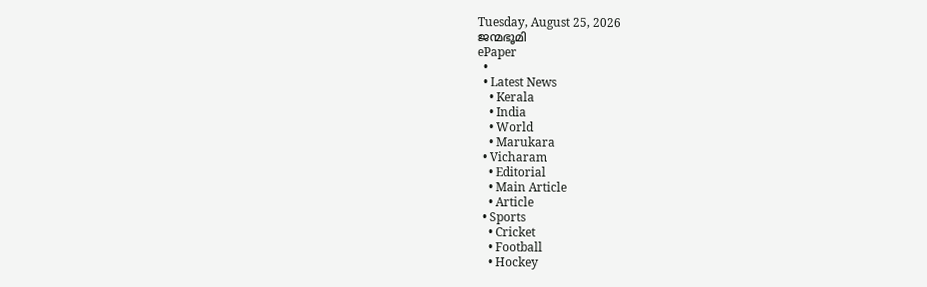Tuesday, August 25, 2026
ജന്മഭൂമി
ePaper
  •
  • Latest News
    • Kerala
    • India
    • World
    • Marukara
  • Vicharam
    • Editorial
    • Main Article
    • Article
  • Sports
    • Cricket
    • Football
    • Hockey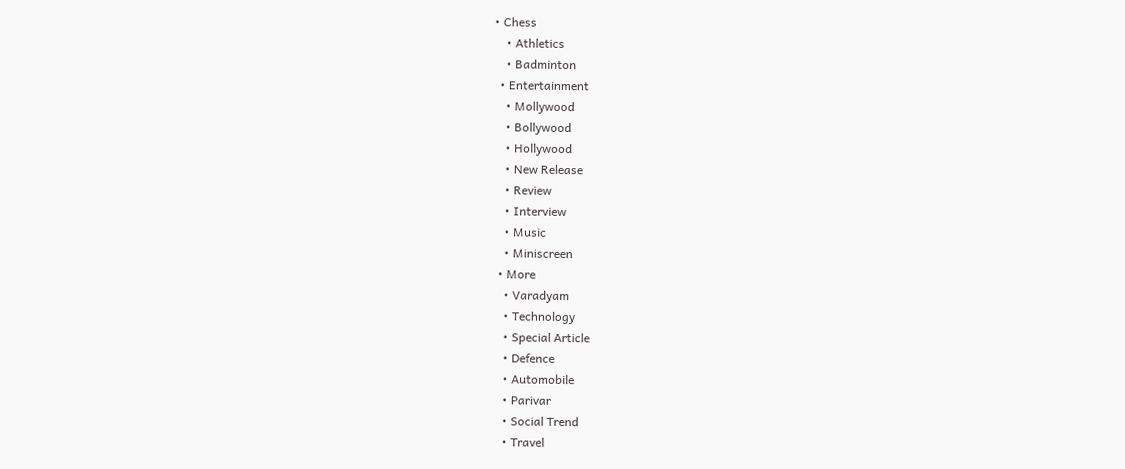• Chess
    • Athletics
    • Badminton
  • Entertainment
    • Mollywood
    • Bollywood
    • Hollywood
    • New Release
    • Review
    • Interview
    • Music
    • Miniscreen
  • More
    • Varadyam
    • Technology
    • Special Article
    • Defence
    • Automobile
    • Parivar
    • Social Trend
    • Travel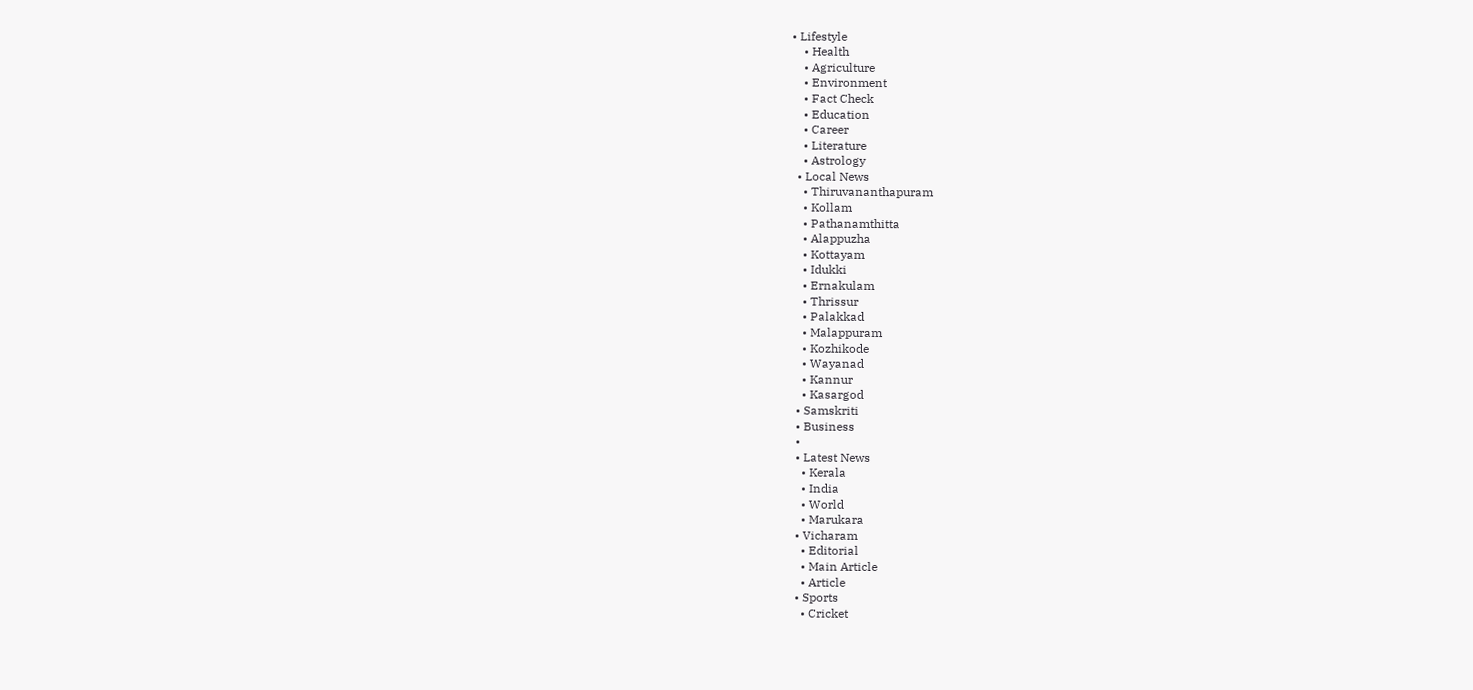• Lifestyle
    • Health
    • Agriculture
    • Environment
    • Fact Check
    • Education
    • Career
    • Literature
    • Astrology
  • Local News
    • Thiruvananthapuram
    • Kollam
    • Pathanamthitta
    • Alappuzha
    • Kottayam
    • Idukki
    • Ernakulam
    • Thrissur
    • Palakkad
    • Malappuram
    • Kozhikode
    • Wayanad
    • Kannur
    • Kasargod
  • Samskriti
  • Business
  •
  • Latest News
    • Kerala
    • India
    • World
    • Marukara
  • Vicharam
    • Editorial
    • Main Article
    • Article
  • Sports
    • Cricket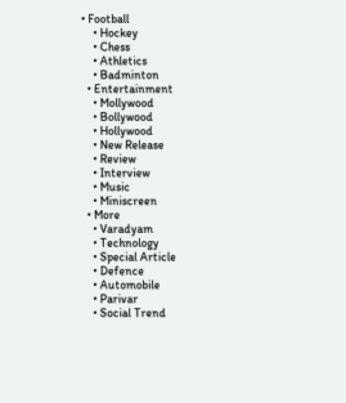• Football
    • Hockey
    • Chess
    • Athletics
    • Badminton
  • Entertainment
    • Mollywood
    • Bollywood
    • Hollywood
    • New Release
    • Review
    • Interview
    • Music
    • Miniscreen
  • More
    • Varadyam
    • Technology
    • Special Article
    • Defence
    • Automobile
    • Parivar
    • Social Trend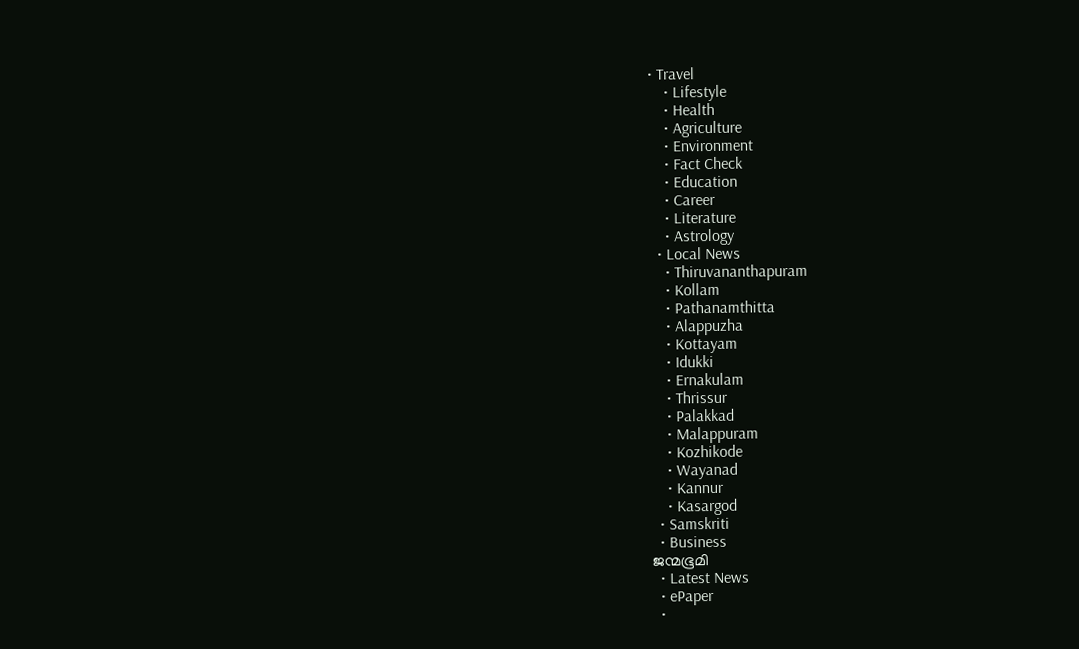• Travel
    • Lifestyle
    • Health
    • Agriculture
    • Environment
    • Fact Check
    • Education
    • Career
    • Literature
    • Astrology
  • Local News
    • Thiruvananthapuram
    • Kollam
    • Pathanamthitta
    • Alappuzha
    • Kottayam
    • Idukki
    • Ernakulam
    • Thrissur
    • Palakkad
    • Malappuram
    • Kozhikode
    • Wayanad
    • Kannur
    • Kasargod
  • Samskriti
  • Business
ജന്മഭൂമി
  • Latest News
  • ePaper
  •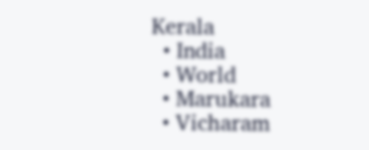Kerala
  • India
  • World
  • Marukara
  • Vicharam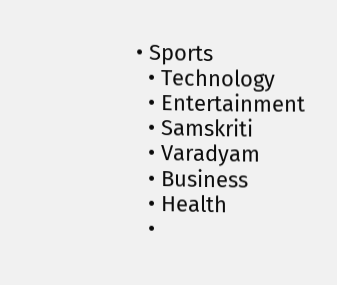• Sports
  • Technology
  • Entertainment
  • Samskriti
  • Varadyam
  • Business
  • Health
  •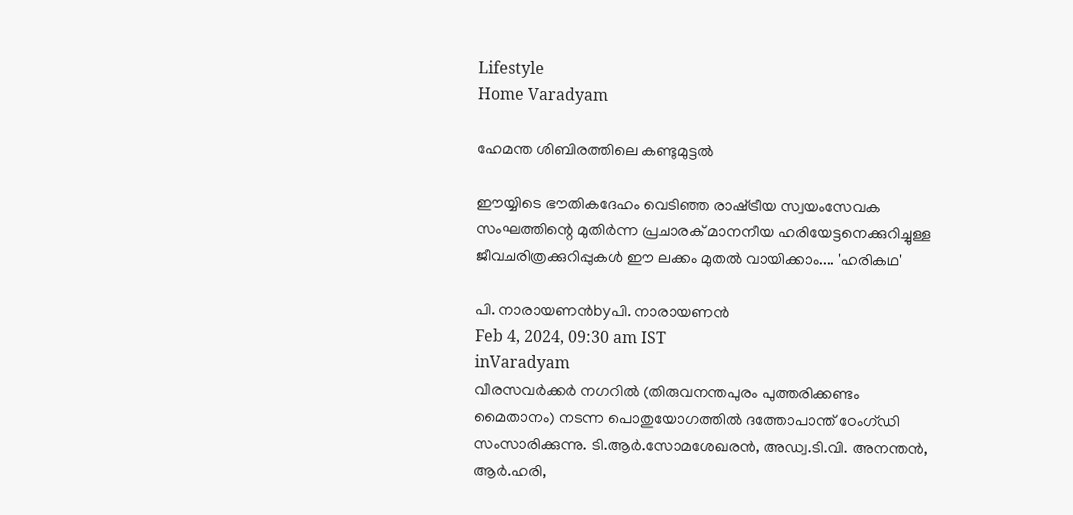Lifestyle
Home Varadyam

ഹേമന്ത ശിബിരത്തിലെ കണ്ടുമുട്ടല്‍

ഈയ്യിടെ ഭൗതികദേഹം വെടിഞ്ഞ രാഷ്‌ട്രീയ സ്വയംസേവക സംഘത്തിന്റെ മുതിര്‍ന്ന പ്രചാരക് മാനനീയ ഹരിയേട്ടനെക്കുറിച്ചുള്ള ജീവചരിത്രക്കുറിപ്പുകള്‍ ഈ ലക്കം മുതല്‍ വായിക്കാം.... 'ഹരികഥ'

പി. നാരായണന്‍byപി. നാരായണന്‍
Feb 4, 2024, 09:30 am IST
inVaradyam
വീരസവര്‍ക്കര്‍ നഗറില്‍ (തിരുവനന്തപുരം പുത്തരിക്കണ്ടം മൈതാനം) നടന്ന പൊതുയോഗത്തില്‍ ദത്തോപാന്ത് ഠേംഗ്ഡി സംസാരിക്കുന്നു. ടി.ആര്‍.സോമശേഖരന്‍, അഡ്വ.ടി.വി. അനന്തന്‍, ആര്‍.ഹരി,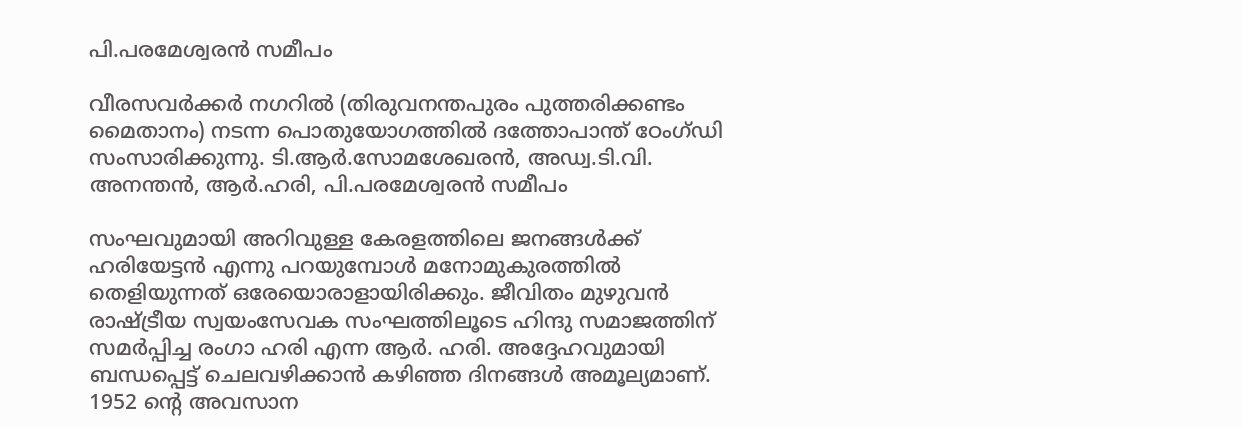പി.പരമേശ്വരന്‍ സമീപം

വീരസവര്‍ക്കര്‍ നഗറില്‍ (തിരുവനന്തപുരം പുത്തരിക്കണ്ടം മൈതാനം) നടന്ന പൊതുയോഗത്തില്‍ ദത്തോപാന്ത് ഠേംഗ്ഡി സംസാരിക്കുന്നു. ടി.ആര്‍.സോമശേഖരന്‍, അഡ്വ.ടി.വി. അനന്തന്‍, ആര്‍.ഹരി, പി.പരമേശ്വരന്‍ സമീപം

സംഘവുമായി അറിവുള്ള കേരളത്തിലെ ജനങ്ങള്‍ക്ക് ഹരിയേട്ടന്‍ എന്നു പറയുമ്പോള്‍ മനോമുകുരത്തില്‍ തെളിയുന്നത് ഒരേയൊരാളായിരിക്കും. ജീവിതം മുഴുവന്‍ രാഷ്‌ട്രീയ സ്വയംസേവക സംഘത്തിലൂടെ ഹിന്ദു സമാജത്തിന് സമര്‍പ്പിച്ച രംഗാ ഹരി എന്ന ആര്‍. ഹരി. അദ്ദേഹവുമായി ബന്ധപ്പെട്ട് ചെലവഴിക്കാന്‍ കഴിഞ്ഞ ദിനങ്ങള്‍ അമൂല്യമാണ്. 1952 ന്റെ അവസാന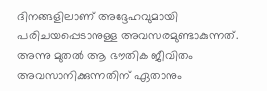ദിനങ്ങളിലാണ് അദ്ദേഹവുമായി പരിചയപ്പെടാനുള്ള അവസരമുണ്ടാകുന്നത്. അന്നു മുതല്‍ ആ ഭൗതിക ജീവിതം അവസാനിക്കുന്നതിന് ഏതാനും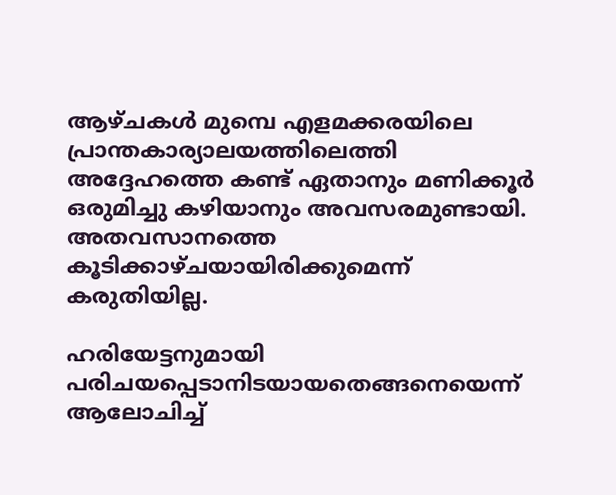ആഴ്ചകള്‍ മുമ്പെ എളമക്കരയിലെ പ്രാന്തകാര്യാലയത്തിലെത്തി അദ്ദേഹത്തെ കണ്ട് ഏതാനും മണിക്കൂര്‍ ഒരുമിച്ചു കഴിയാനും അവസരമുണ്ടായി. അതവസാനത്തെ കൂടിക്കാഴ്ചയായിരിക്കുമെന്ന് കരുതിയില്ല.

ഹരിയേട്ടനുമായി പരിചയപ്പെടാനിടയായതെങ്ങനെയെന്ന് ആലോചിച്ച്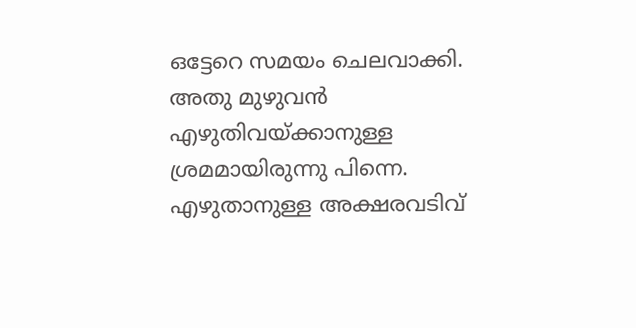ഒട്ടേറെ സമയം ചെലവാക്കി. അതു മുഴുവന്‍ എഴുതിവയ്‌ക്കാനുള്ള ശ്രമമായിരുന്നു പിന്നെ. എഴുതാനുള്ള അക്ഷരവടിവ്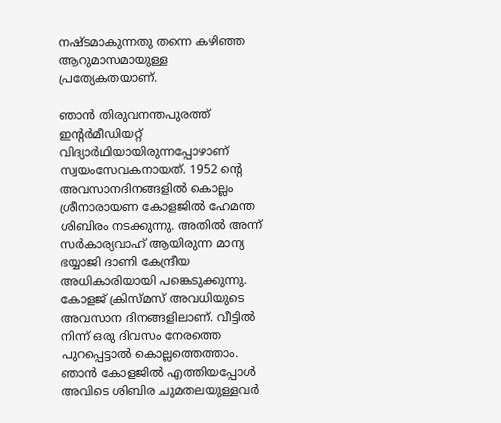നഷ്ടമാകുന്നതു തന്നെ കഴിഞ്ഞ ആറുമാസമായുള്ള പ്രത്യേകതയാണ്.

ഞാന്‍ തിരുവനന്തപുരത്ത് ഇന്റര്‍മീഡിയറ്റ് വിദ്യാര്‍ഥിയായിരുന്നപ്പോഴാണ് സ്വയംസേവകനായത്. 1952 ന്റെ അവസാനദിനങ്ങളില്‍ കൊല്ലം ശ്രീനാരായണ കോളജില്‍ ഹേമന്ത ശിബിരം നടക്കുന്നു. അതില്‍ അന്ന് സര്‍കാര്യവാഹ് ആയിരുന്ന മാന്യ ഭയ്യാജി ദാണി കേന്ദ്രീയ അധികാരിയായി പങ്കെടുക്കുന്നു. കോളജ് ക്രിസ്മസ് അവധിയുടെ അവസാന ദിനങ്ങളിലാണ്. വീട്ടില്‍ നിന്ന് ഒരു ദിവസം നേരത്തെ പുറപ്പെട്ടാല്‍ കൊല്ലത്തെത്താം. ഞാന്‍ കോളജില്‍ എത്തിയപ്പോള്‍ അവിടെ ശിബിര ചുമതലയുള്ളവര്‍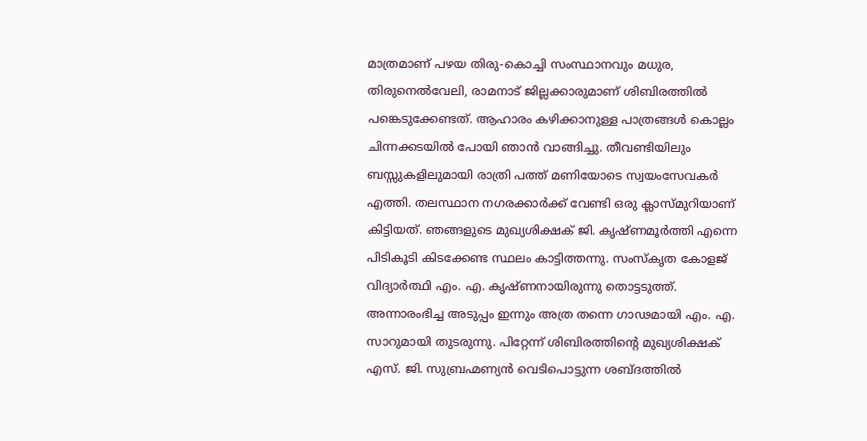മാത്രമാണ് പഴയ തിരു-കൊച്ചി സംസ്ഥാനവും മധുര, തിരുനെല്‍വേലി, രാമനാട് ജില്ലക്കാരുമാണ് ശിബിരത്തില്‍ പങ്കെടുക്കേണ്ടത്. ആഹാരം കഴിക്കാനുള്ള പാത്രങ്ങള്‍ കൊല്ലം ചിന്നക്കടയില്‍ പോയി ഞാന്‍ വാങ്ങിച്ചു. തീവണ്ടിയിലും ബസ്സുകളിലുമായി രാത്രി പത്ത് മണിയോടെ സ്വയംസേവകര്‍ എത്തി. തലസ്ഥാന നഗരക്കാര്‍ക്ക് വേണ്ടി ഒരു ക്ലാസ്മുറിയാണ് കിട്ടിയത്. ഞങ്ങളുടെ മുഖ്യശിക്ഷക് ജി. കൃഷ്ണമൂര്‍ത്തി എന്നെ പിടികൂടി കിടക്കേണ്ട സ്ഥലം കാട്ടിത്തന്നു. സംസ്‌കൃത കോളജ് വിദ്യാര്‍ത്ഥി എം. എ. കൃഷ്ണനായിരുന്നു തൊട്ടടുത്ത്. അന്നാരംഭിച്ച അടുപ്പം ഇന്നും അത്ര തന്നെ ഗാഢമായി എം. എ. സാറുമായി തുടരുന്നു. പിറ്റേന്ന് ശിബിരത്തിന്റെ മുഖ്യശിക്ഷക് എസ്. ജി. സുബ്രഹ്മണ്യന്‍ വെടിപൊട്ടുന്ന ശബ്ദത്തില്‍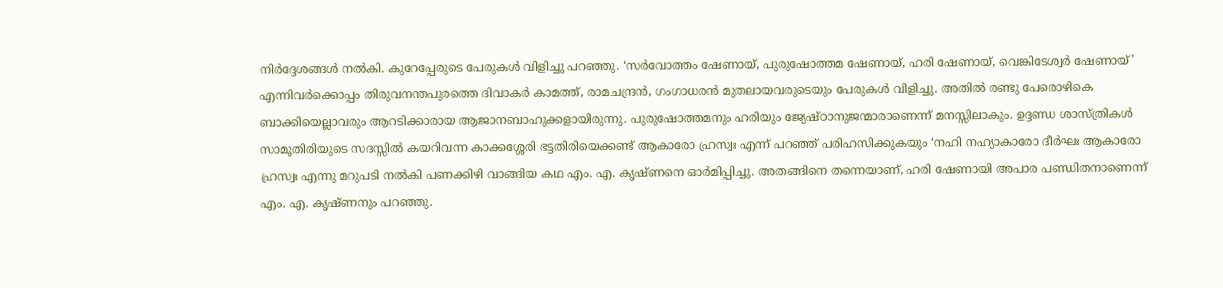നിര്‍ദ്ദേശങ്ങള്‍ നല്‍കി. കുറേപ്പേരുടെ പേരുകള്‍ വിളിച്ചു പറഞ്ഞു. ‘സര്‍വോത്തം ഷേണായ്, പുരുഷോത്തമ ഷേണായ്, ഹരി ഷേണായ്, വെങ്കിടേശ്വര്‍ ഷേണായ്’ എന്നിവര്‍ക്കൊപ്പം തിരുവനന്തപുരത്തെ ദിവാകര്‍ കാമത്ത്, രാമചന്ദ്രന്‍, ഗംഗാധരന്‍ മുതലായവരുടെയും പേരുകള്‍ വിളിച്ചു. അതില്‍ രണ്ടു പേരൊഴികെ ബാക്കിയെല്ലാവരും ആറടിക്കാരായ ആജാനബാഹുക്കളായിരുന്നു. പുരുഷോത്തമനും ഹരിയും ജ്യേഷ്ഠാനുജന്മാരാണെന്ന് മനസ്സിലാകും. ഉദ്ദണ്ഡ ശാസ്ത്രികള്‍ സാമൂതിരിയുടെ സദസ്സില്‍ കയറിവന്ന കാക്കശ്ശേരി ഭട്ടതിരിയെക്കണ്ട് ആകാരോ ഹ്രസ്വഃ എന്ന് പറഞ്ഞ് പരിഹസിക്കുകയും ‘നഹി നഹ്യാകാരോ ദീര്‍ഘഃ ആകാരോ ഹ്രസ്വഃ എന്നു മറുപടി നല്‍കി പണക്കിഴി വാങ്ങിയ കഥ എം. എ. കൃഷ്ണനെ ഓര്‍മിപ്പിച്ചു. അതങ്ങിനെ തന്നെയാണ്, ഹരി ഷേണായി അപാര പണ്ഡിതനാണെന്ന് എം. എ. കൃഷ്ണനും പറഞ്ഞു.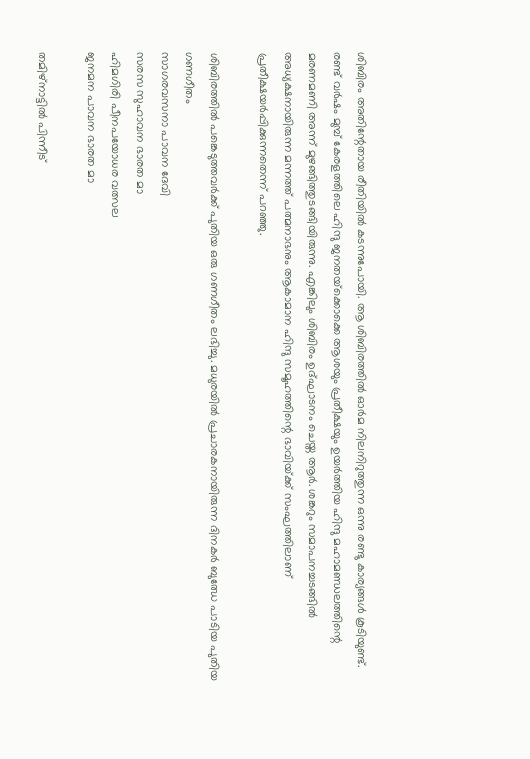ശിബിരം അതിന്റേതായ രീതിയില്‍ കടന്നുപോയി. ആ ശിബിരത്തില്‍ ഓര്‍മ നിലനിറുത്തുന്ന ഒന്നു രണ്ടു കാര്യങ്ങള്‍ കൂടിയുണ്ട്. രണ്ട് വര്‍ഷം മുമ്പ് കേരളത്തിലെ ഹിന്ദു ജനതയ്‌ക്കൊക്കെ ആശയും പ്രതീക്ഷയും ഉയര്‍ത്തിയ ഹിന്ദു മഹാമണ്ഡലത്തിന്റെ മരണമണി അന്ന് മുഴങ്ങിത്തുടങ്ങിയിരുന്നു. എങ്കിലും ശിബിരം ഉദ്ഘാടനം ചെയ്ത ആര്‍. ശങ്കറും സമാപനച്ചടങ്ങില്‍ അധ്യക്ഷനായിരുന്ന മന്നത്ത് പത്മനാഭനും ആകാമാന ഹിന്ദു സമൂഹത്തിന്റെ ഭാവിയ്‌ക്ക് സംഘത്തിലാണ് പ്രതീക്ഷയര്‍പ്പിക്കുന്നതെന്ന് പറഞ്ഞു.

ശിബിരത്തില്‍ പങ്കെടുത്തവര്‍ക്ക് പുതിയ ഒരു ഗണഗീതം ലഭിച്ചു. മധുരയില്‍ പ്രചാരകനായിരുന്ന ദിനകര്‍ ബുഝേ പാടിയ പുതിയ ഗണഗീതം
സാഗരവസനാ പാവന ദേവി
സരസ സുഹാവന ഭാരത മാ
ഹിമഗിരി പീനപയോധര വത്സല
ജനമന പാവന ഭാരത മാ

തമിഴ്നാട്ടില്‍ പിന്നീട്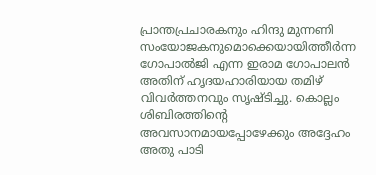പ്രാന്തപ്രചാരകനും ഹിന്ദു മുന്നണി സംയോജകനുമൊക്കെയായിത്തീര്‍ന്ന ഗോപാല്‍ജി എന്ന ഇരാമ ഗോപാലന്‍ അതിന് ഹൃദയഹാരിയായ തമിഴ് വിവര്‍ത്തനവും സൃഷ്ടിച്ചു. കൊല്ലം ശിബിരത്തിന്റെ അവസാനമായപ്പോഴേക്കും അദ്ദേഹം അതു പാടി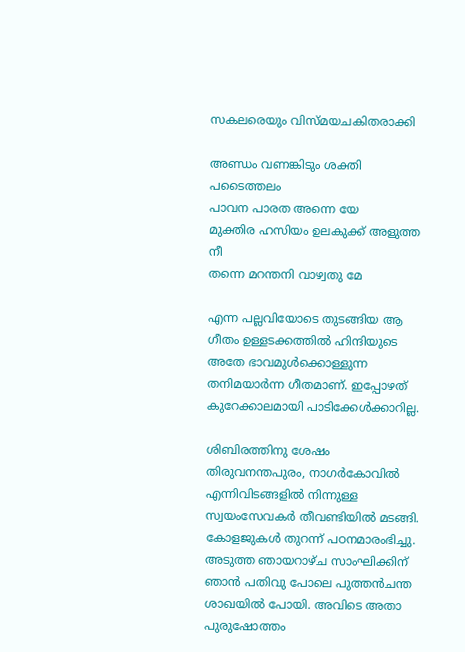സകലരെയും വിസ്മയചകിതരാക്കി

അണ്ഡം വണങ്കിടും ശക്തി പടൈത്തലം
പാവന പാരത അന്നെ യേ
മുക്തിര ഹസിയം ഉലകുക്ക് അളുത്ത നീ
തന്നെ മറന്തനി വാഴ്വതു മേ

എന്ന പല്ലവിയോടെ തുടങ്ങിയ ആ ഗീതം ഉള്ളടക്കത്തില്‍ ഹിന്ദിയുടെ അതേ ഭാവമുള്‍ക്കൊള്ളുന്ന തനിമയാര്‍ന്ന ഗീതമാണ്. ഇപ്പോഴത് കുറേക്കാലമായി പാടിക്കേള്‍ക്കാറില്ല.

ശിബിരത്തിനു ശേഷം തിരുവനന്തപുരം, നാഗര്‍കോവില്‍ എന്നിവിടങ്ങളില്‍ നിന്നുള്ള സ്വയംസേവകര്‍ തീവണ്ടിയില്‍ മടങ്ങി. കോളജുകള്‍ തുറന്ന് പഠനമാരംഭിച്ചു. അടുത്ത ഞായറാഴ്ച സാംഘിക്കിന് ഞാന്‍ പതിവു പോലെ പുത്തന്‍ചന്ത ശാഖയില്‍ പോയി. അവിടെ അതാ പുരുഷോത്തം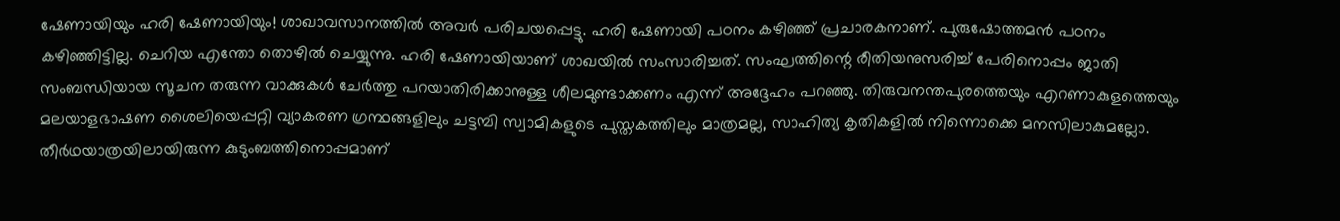ഷേണായിയും ഹരി ഷേണായിയും! ശാഖാവസാനത്തില്‍ അവര്‍ പരിചയപ്പെട്ടു. ഹരി ഷേണായി പഠനം കഴിഞ്ഞ് പ്രചാരകനാണ്. പുരുഷോത്തമന്‍ പഠനം കഴിഞ്ഞിട്ടില്ല. ചെറിയ എന്തോ തൊഴില്‍ ചെയ്യുന്നു. ഹരി ഷേണായിയാണ് ശാഖയില്‍ സംസാരിച്ചത്. സംഘത്തിന്റെ രീതിയനുസരിച്ച് പേരിനൊപ്പം ജാതി സംബന്ധിയായ സൂചന തരുന്ന വാക്കുകള്‍ ചേര്‍ത്തു പറയാതിരിക്കാനുള്ള ശീലമുണ്ടാക്കണം എന്ന് അദ്ദേഹം പറഞ്ഞു. തിരുവനന്തപുരത്തെയും എറണാകുളത്തെയും മലയാളഭാഷണ ശൈലിയെപ്പറ്റി വ്യാകരണ ഗ്രന്ഥങ്ങളിലും ചട്ടമ്പി സ്വാമികളുടെ പുസ്തകത്തിലും മാത്രമല്ല, സാഹിത്യ കൃതികളില്‍ നിന്നൊക്കെ മനസിലാകുമല്ലോ. തീര്‍ഥയാത്രയിലായിരുന്ന കുടുംബത്തിനൊപ്പമാണ്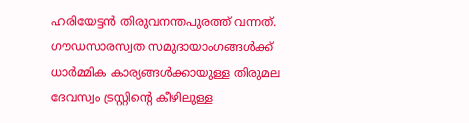ഹരിയേട്ടന്‍ തിരുവനന്തപുരത്ത് വന്നത്. ഗൗഡസാരസ്വത സമുദായാംഗങ്ങള്‍ക്ക് ധാര്‍മ്മിക കാര്യങ്ങള്‍ക്കായുള്ള തിരുമല ദേവസ്വം ട്രസ്റ്റിന്റെ കീഴിലുള്ള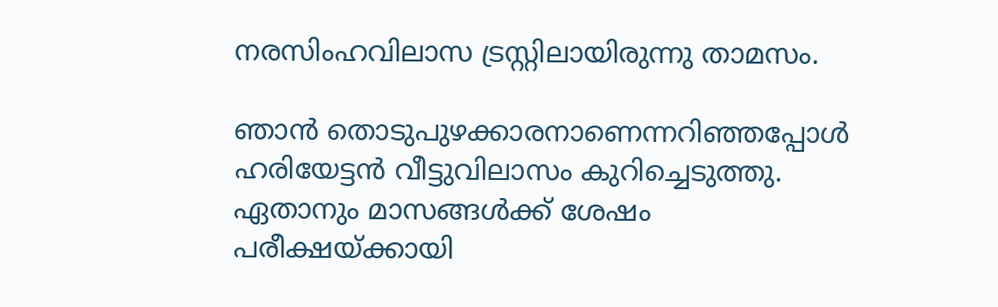നരസിംഹവിലാസ ട്രസ്റ്റിലായിരുന്നു താമസം.

ഞാന്‍ തൊടുപുഴക്കാരനാണെന്നറിഞ്ഞപ്പോള്‍ ഹരിയേട്ടന്‍ വീട്ടുവിലാസം കുറിച്ചെടുത്തു. ഏതാനും മാസങ്ങള്‍ക്ക് ശേഷം പരീക്ഷയ്‌ക്കായി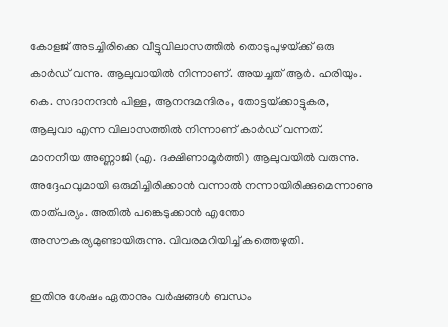കോളജ് അടച്ചിരിക്കെ വീട്ടുവിലാസത്തില്‍ തൊടുപുഴയ്‌ക്ക് ഒരു കാര്‍ഡ് വന്നു. ആലുവായില്‍ നിന്നാണ്. അയച്ചത് ആര്‍. ഹരിയും. കെ. സദാനന്ദന്‍ പിള്ള, ആനന്ദമന്ദിരം, തോട്ടയ്‌ക്കാട്ടുകര, ആലുവാ എന്ന വിലാസത്തില്‍ നിന്നാണ് കാര്‍ഡ് വന്നത്. മാനനീയ അണ്ണാജി (എ. ദക്ഷിണാമൂര്‍ത്തി) ആലുവയില്‍ വരുന്നു. അദ്ദേഹവുമായി ഒരുമിച്ചിരിക്കാന്‍ വന്നാല്‍ നന്നായിരിക്കുമെന്നാണു താത്പര്യം. അതില്‍ പങ്കെടുക്കാന്‍ എന്തോ അസൗകര്യമുണ്ടായിരുന്നു. വിവരമറിയിച്ച് കത്തെഴുതി.

ഇതിനു ശേഷം ഏതാനും വര്‍ഷങ്ങള്‍ ബന്ധം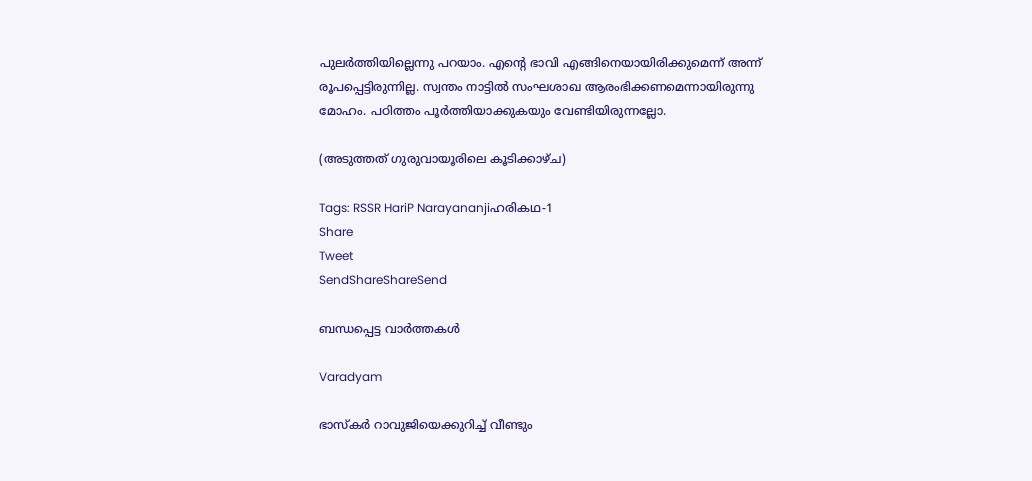പുലര്‍ത്തിയില്ലെന്നു പറയാം. എന്റെ ഭാവി എങ്ങിനെയായിരിക്കുമെന്ന് അന്ന് രൂപപ്പെട്ടിരുന്നില്ല. സ്വന്തം നാട്ടില്‍ സംഘശാഖ ആരംഭിക്കണമെന്നായിരുന്നു മോഹം. പഠിത്തം പൂര്‍ത്തിയാക്കുകയും വേണ്ടിയിരുന്നല്ലോ.

(അടുത്തത് ഗുരുവായൂരിലെ കൂടിക്കാഴ്ച)

Tags: RSSR HariP Narayananjiഹരികഥ-1
Share
Tweet
SendShareShareSend

ബന്ധപ്പെട്ട വാര്‍ത്തകള്‍

Varadyam

ഭാസ്‌കര്‍ റാവുജിയെക്കുറിച്ച് വീണ്ടും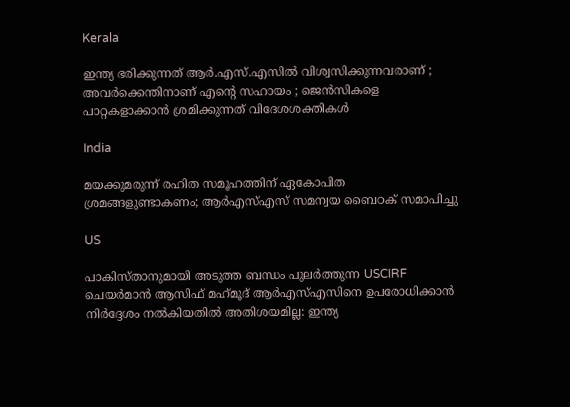Kerala

ഇന്ത്യ ഭരിക്കുന്നത് ആർ.എസ്.എസിൽ വിശ്വസിക്കുന്നവരാണ് ; അവർക്കെന്തിനാണ് എന്റെ സഹായം ; ജെൻസികളെ പാറ്റകളാക്കാൻ ശ്രമിക്കുന്നത് വിദേശശക്തികൾ

India

മയക്കുമരുന്ന് രഹിത സമൂഹത്തിന് ഏകോപിത ശ്രമങ്ങളുണ്ടാകണം; ആര്‍എസ്എസ് സമന്വയ ബൈഠക് സമാപിച്ചു

US

പാകിസ്താനുമായി അടുത്ത ബന്ധം പുലർത്തുന്ന USCIRF ചെയർമാൻ ആസിഫ് മഹ്‌മൂദ് ആർഎസ്എസിനെ ഉപരോധിക്കാൻ നിർദ്ദേശം നൽകിയതിൽ അതിശയമില്ല: ഇന്ത്യ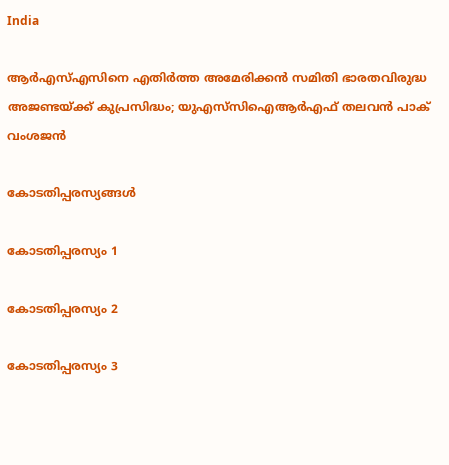India

ആര്‍എസ്എസിനെ എതിര്‍ത്ത അമേരിക്കന്‍ സമിതി ഭാരതവിരുദ്ധ അജണ്ടയ്‌ക്ക് കുപ്രസിദ്ധം; യുഎസ്‌സിഐആര്‍എഫ് തലവന്‍ പാക് വംശജന്‍

കോടതിപ്പരസ്യങ്ങള്‍

കോടതിപ്പരസ്യം 1

കോടതിപ്പരസ്യം 2

കോടതിപ്പരസ്യം 3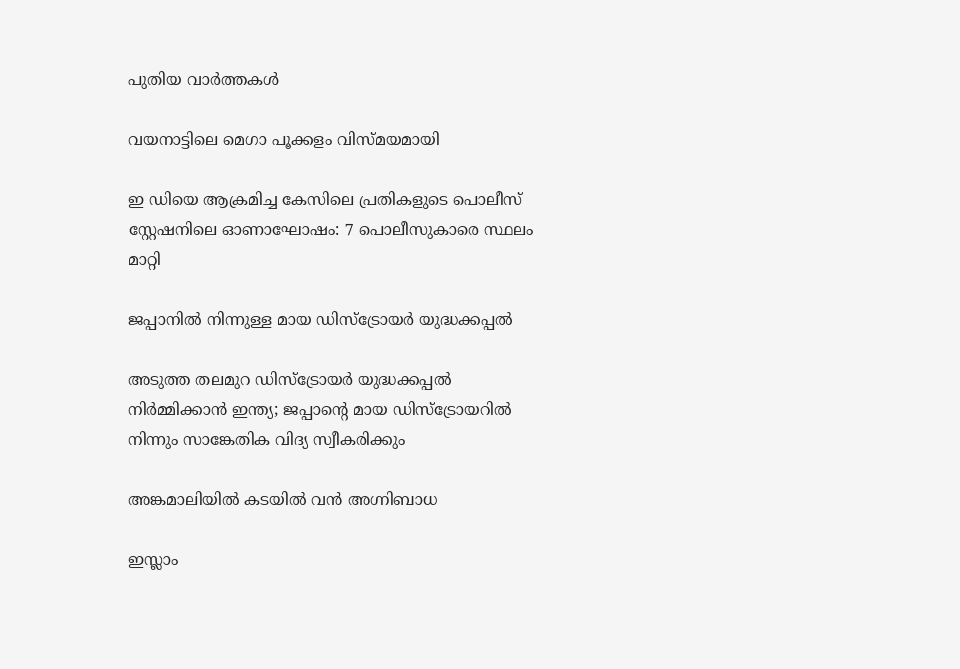പുതിയ വാര്‍ത്തകള്‍

വയനാട്ടിലെ മെഗാ പൂക്കളം വിസ്മയമായി

ഇ ഡിയെ ആക്രമിച്ച കേസിലെ പ്രതികളുടെ പൊലീസ് സ്റ്റേഷനിലെ ഓണാഘോഷം: 7 പൊലീസുകാരെ സ്ഥലം മാറ്റി

ജപ്പാനില്‍ നിന്നുള്ള മായ ഡിസ്ട്രോയര്‍ യുദ്ധക്കപ്പല്‍

അടുത്ത തലമുറ ഡിസ്ട്രോയര്‍ യുദ്ധക്കപ്പല്‍ നിര്‍മ്മിക്കാന്‍ ഇന്ത്യ; ജപ്പാന്റെ മായ ഡിസ്ട്രോയറില്‍ നിന്നും സാങ്കേതിക വിദ്യ സ്വീകരിക്കും

അങ്കമാലിയില്‍ കടയില്‍ വന്‍ അഗ്നിബാധ

ഇസ്ലാം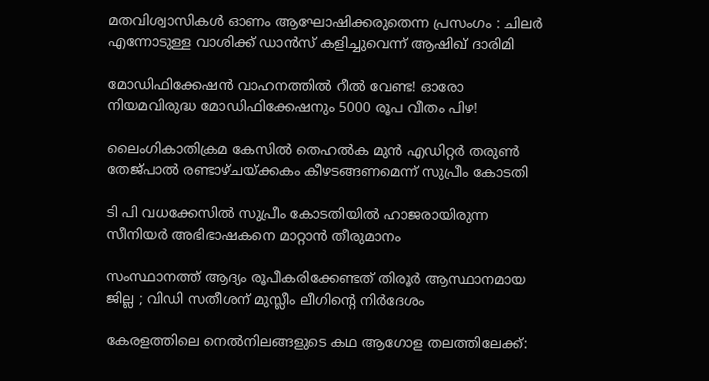മതവിശ്വാസികള്‍ ഓണം ആഘോഷിക്കരുതെന്ന പ്രസംഗം : ചിലർ എന്നോടുള്ള വാശിക്ക് ഡാൻസ് കളിച്ചുവെന്ന് ആഷിഖ് ദാരിമി

മോഡിഫിക്കേഷന്‍ വാഹനത്തില്‍ റീല്‍ വേണ്ട! ഓരോ നിയമവിരുദ്ധ മോഡിഫിക്കേഷനും 5000 രൂപ വീതം പിഴ!

ലൈംഗികാതിക്രമ കേസിൽ‌ തെഹൽക മുൻ എഡിറ്റർ തരുൺ തേജ്പാൽ രണ്ടാഴ്ചയ്‌ക്കകം കീഴടങ്ങണമെന്ന് സുപ്രീം കോടതി

ടി പി വധക്കേസില്‍ സുപ്രീം കോടതിയില്‍ ഹാജരായിരുന്ന സീനിയർ അഭിഭാഷകനെ മാറ്റാൻ തീരുമാനം

സംസ്ഥാനത്ത് ആദ്യം രൂപീകരിക്കേണ്ടത് തിരൂർ ആസ്ഥാനമായ ജില്ല ; വിഡി സതീശന് മുസ്ലീം ലീഗിന്റെ നിർദേശം

കേരളത്തിലെ നെല്‍നിലങ്ങളുടെ കഥ ആഗോള തലത്തിലേക്ക്: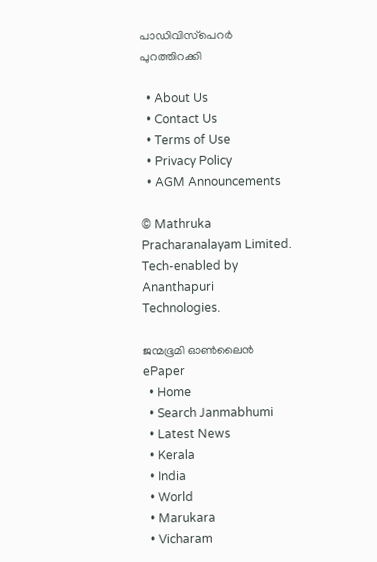പാഡിവിസ്‌പെറര്‍ പുറത്തിറക്കി

  • About Us
  • Contact Us
  • Terms of Use
  • Privacy Policy
  • AGM Announcements

© Mathruka Pracharanalayam Limited.
Tech-enabled by Ananthapuri Technologies.

ജന്മഭൂമി ഓണ്‍ലൈന്‍
ePaper
  • Home
  • Search Janmabhumi
  • Latest News
  • Kerala
  • India
  • World
  • Marukara
  • Vicharam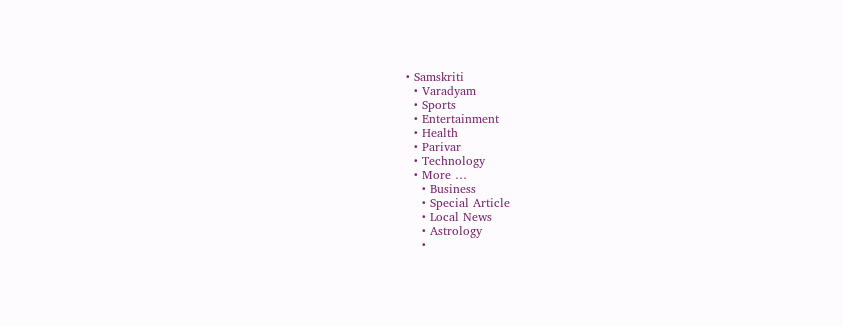• Samskriti
  • Varadyam
  • Sports
  • Entertainment
  • Health
  • Parivar
  • Technology
  • More …
    • Business
    • Special Article
    • Local News
    • Astrology
    •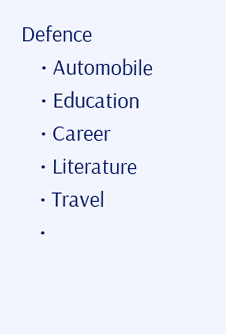Defence
    • Automobile
    • Education
    • Career
    • Literature
    • Travel
    •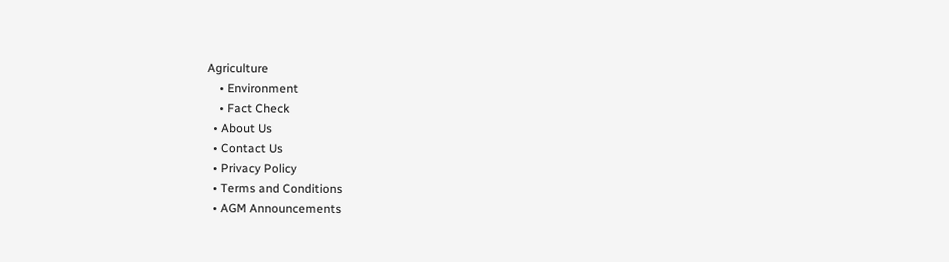Agriculture
    • Environment
    • Fact Check
  • About Us
  • Contact Us
  • Privacy Policy
  • Terms and Conditions
  • AGM Announcements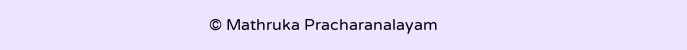© Mathruka Pracharanalayam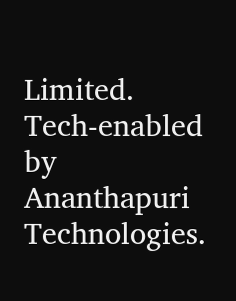Limited.
Tech-enabled by Ananthapuri Technologies.